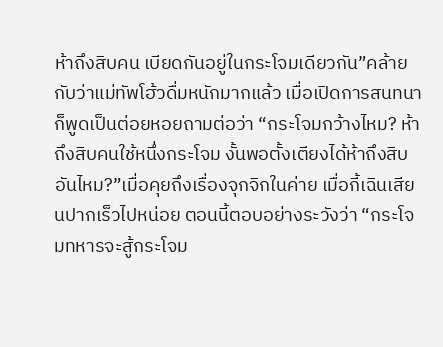ห้าถึงสิบคน เบียดกันอยู่ในกระโจมเดียวกัน”คล้ายกับว่าแม่ทัพโฮ้วดื่มหนักมากแล้ว เมื่อเปิดการสนทนาก็พูดเป็นต่อยหอยถามต่อว่า “กระโจมกว้างไหม? ห้าถึงสิบคนใช้หนึ่งกระโจม งั้นพอตั้งเตียงได้ห้าถึงสิบอันไหม?”เมื่อคุยถึงเรื่องจุกจิกในค่าย เมื่อกี้เฉินเสียนปากเร็วไปหน่อย ตอนนี้ตอบอย่างระวังว่า “กระโจมทหารจะสู้กระโจม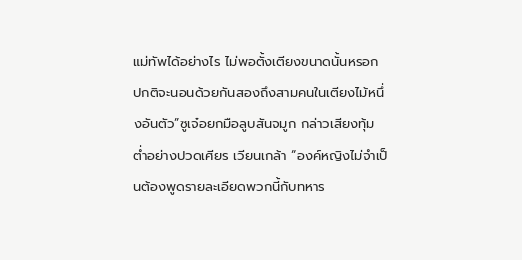แม่ทัพได้อย่างไร ไม่พอตั้งเตียงขนาดนั้นหรอก ปกติจะนอนด้วยกันสองถึงสามคนในเตียงไม้หนึ่งอันตัว”ซูเจ๋อยกมือลูบสันจมูก กล่าวเสียงทุ้มตํ่าอย่างปวดเศียร เวียนเกล้า “องค์หญิงไม่จำเป็นต้องพูดรายละเอียดพวกนี้กับทหาร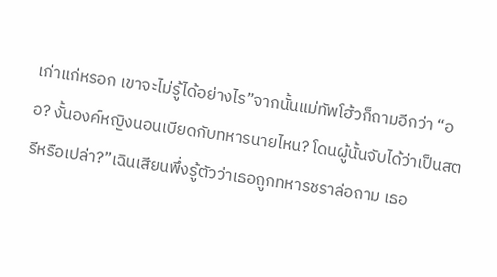เก่าแก่หรอก เขาจะไม่รู้ได้อย่างไร”จากนั้นแม่ทัพโฮ้วก็ถามอีกว่า “ออ? งั้นองค์หญิงนอนเบียดกับทหารนายไหน? โดนผู้นั้นจับได้ว่าเป็นสตรีหรือเปล่า?”เฉินเสียนพึ่งรู้ตัวว่าเธอถูกทหารชราล่อถาม เธอ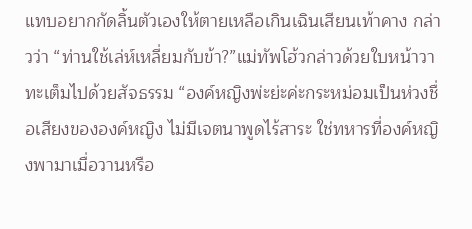แทบอยากกัดลิ้นตัวเองให้ตายเหลือเกินเฉินเสียนเท้าคาง กล่าวว่า “ท่านใช้เล่ห์เหลี่ยมกับข้า?”แม่ทัพโฮ้วกล่าวด้วยใบหน้าวาทะเต็มไปด้วยสัจธรรม “องค์หญิงพ่ะย่ะค่ะกระหม่อมเป็นห่วงชื่อเสียงขององค์หญิง ไม่มีเจตนาพูดไร้สาระ ใช่ทหารที่องค์หญิงพามาเมื่อวานหรือ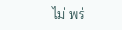ไม่ พร่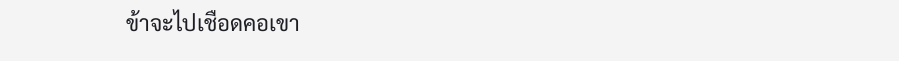ข้าจะไปเชือดคอเขา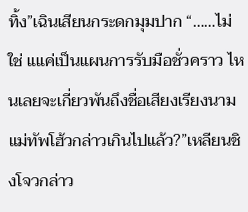ทิ้ง”เฉินเสียนกระดกมุมปาก “……ไม่ใช่ แแค่เป็นแผนการรับมือชั่วคราว ไหนเลยจะเกี่ยวพันถึงชื่อเสียงเรียงนาม แม่ทัพโฮ้วกล่าวเกินไปแล้ว?”เหลียนชิงโจวกล่าว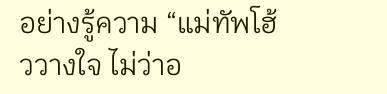อย่างรู้ความ “แม่ทัพโฮ้ววางใจ ไม่ว่าอ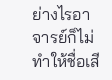ย่างไรอาจารย์ก็ไม่ทำให้ชื่อเสี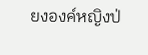ยงองค์หญิงป่